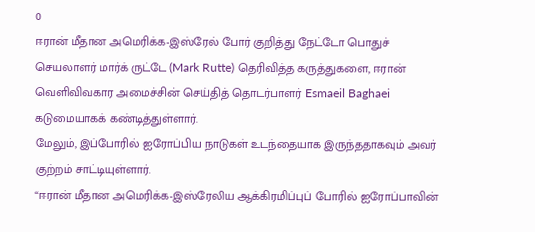0
ஈரான் மீதான அமெரிக்க-இஸ்ரேல் போர் குறித்து நேட்டோ பொதுச் செயலாளர் மார்க் ருட்டே (Mark Rutte) தெரிவித்த கருத்துகளை, ஈரான் வெளிவிவகார அமைச்சின் செய்தித் தொடர்பாளர் Esmaeil Baghaei கடுமையாகக் கண்டித்துள்ளார்.
மேலும், இப்போரில் ஐரோப்பிய நாடுகள் உடந்தையாக இருந்ததாகவும் அவர் குற்றம் சாட்டியுள்ளார்.
“ஈரான் மீதான அமெரிக்க-இஸ்ரேலிய ஆக்கிரமிப்புப் போரில் ஐரோப்பாவின்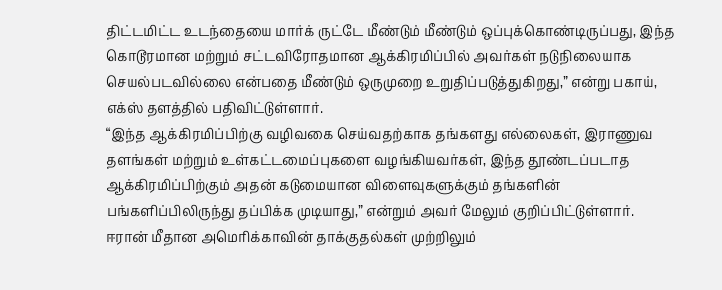திட்டமிட்ட உடந்தையை மார்க் ருட்டே மீண்டும் மீண்டும் ஒப்புக்கொண்டிருப்பது, இந்த கொடூரமான மற்றும் சட்டவிரோதமான ஆக்கிரமிப்பில் அவர்கள் நடுநிலையாக செயல்படவில்லை என்பதை மீண்டும் ஒருமுறை உறுதிப்படுத்துகிறது,” என்று பகாய், எக்ஸ் தளத்தில் பதிவிட்டுள்ளார்.
“இந்த ஆக்கிரமிப்பிற்கு வழிவகை செய்வதற்காக தங்களது எல்லைகள், இராணுவ தளங்கள் மற்றும் உள்கட்டமைப்புகளை வழங்கியவர்கள், இந்த தூண்டப்படாத ஆக்கிரமிப்பிற்கும் அதன் கடுமையான விளைவுகளுக்கும் தங்களின் பங்களிப்பிலிருந்து தப்பிக்க முடியாது,” என்றும் அவர் மேலும் குறிப்பிட்டுள்ளார்.
ஈரான் மீதான அமெரிக்காவின் தாக்குதல்கள் முற்றிலும்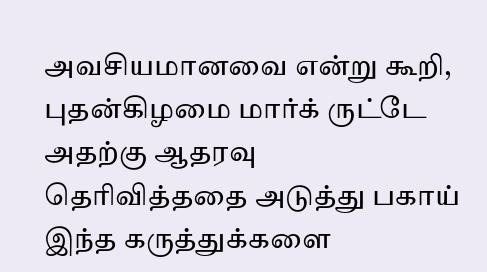அவசியமானவை என்று கூறி, புதன்கிழமை மார்க் ருட்டே அதற்கு ஆதரவு தெரிவித்ததை அடுத்து பகாய் இந்த கருத்துக்களை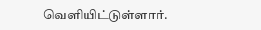வெளியிட்டுள்ளார்.